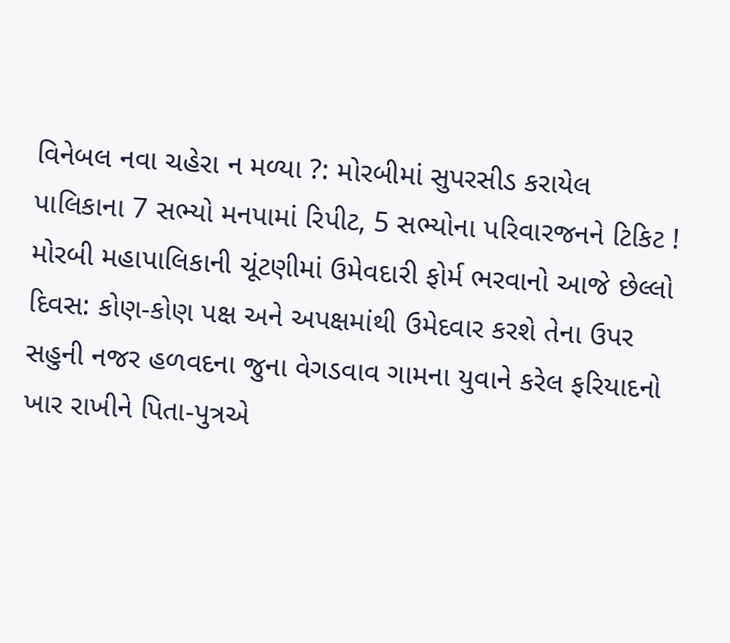વિનેબલ નવા ચહેરા ન મળ્યા ?: મોરબીમાં સુપરસીડ કરાયેલ પાલિકાના 7 સભ્યો મનપામાં રિપીટ, 5 સભ્યોના પરિવારજનને ટિકિટ ! મોરબી મહાપાલિકાની ચૂંટણીમાં ઉમેવદારી ફોર્મ ભરવાનો આજે છેલ્લો દિવસ: કોણ-કોણ પક્ષ અને અપક્ષમાંથી ઉમેદવાર કરશે તેના ઉપર સહુની નજર હળવદના જુના વેગડવાવ ગામના યુવાને કરેલ ફરિયાદનો ખાર રાખીને પિતા-પુત્રએ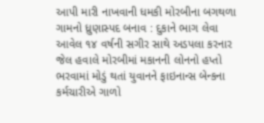આપી મારી નાખવાની ધમકી મોરબીના બગથળા ગામનો ધ્રુણાસ્પદ બનાવ : દુકાને ભાગ લેવા આવેલ ૧૪ વર્ષની સગીર સાથે અડપલા કરનાર જેલ હવાલે મોરબીમાં મકાનની લોનનો હપ્તો ભરવામાં મોડું થતાં યુવાનને ફાઇનાન્સ બેન્કના કર્મચારીએ ગાળો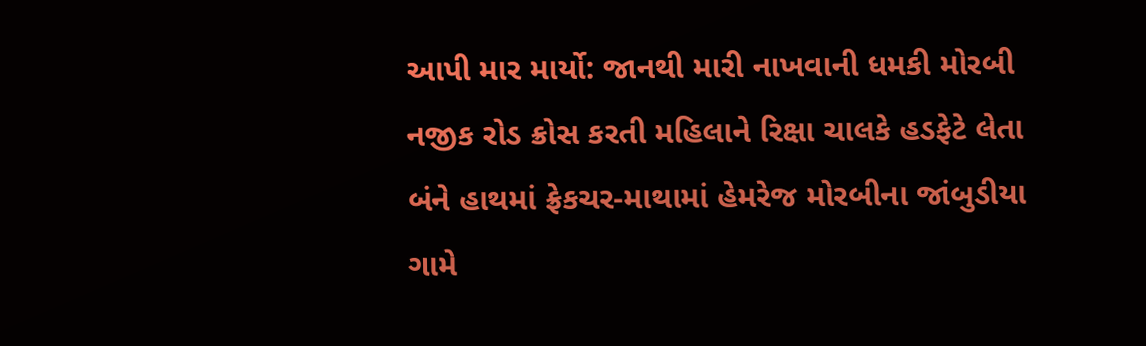આપી માર માર્યો: જાનથી મારી નાખવાની ધમકી મોરબી નજીક રોડ ક્રોસ કરતી મહિલાને રિક્ષા ચાલકે હડફેટે લેતા બંને હાથમાં ફ્રેકચર-માથામાં હેમરેજ મોરબીના જાંબુડીયા ગામે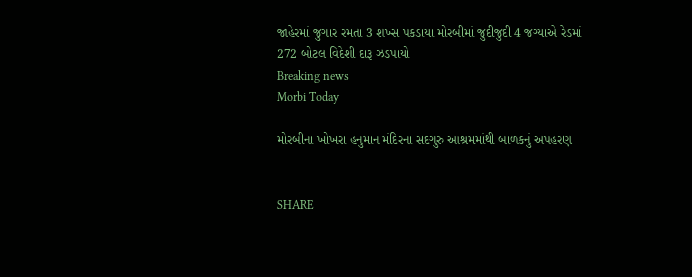જાહેરમાં જુગાર રમતા 3 શખ્સ પકડાયા મોરબીમાં જુદીજુદી 4 જગ્યાએ રેડમાં 272 બોટલ વિદેશી દારૂ ઝડપાયો
Breaking news
Morbi Today

મોરબીના ખોખરા હનુમાન મંદિરના સદગુરુ આશ્રમમાંથી બાળકનું અપહરણ


SHARE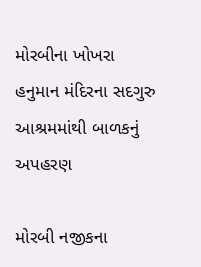મોરબીના ખોખરા હનુમાન મંદિરના સદગુરુ આશ્રમમાંથી બાળકનું અપહરણ

મોરબી નજીકના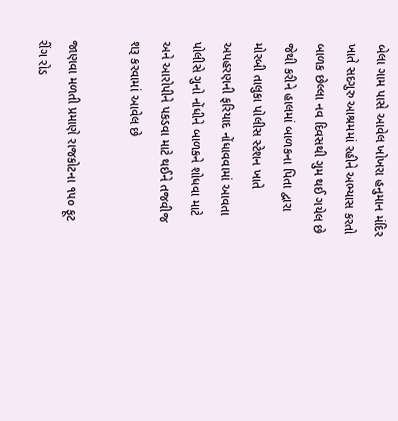બેલા ગામ પાસે આવેલ ખોખરા હનુમાન મંદિર ખાતે સદગુરુ આશ્રમમાં રહીને અભ્યાસ કરતો બાળક છેલ્લા નવ દિવસથી ગુમ થઈ ગયેલ છે જેથી કરીને હાલમાં બાળકના પિતા દ્વારા મોરબી તાલુકા પોલીસ સ્ટેશન ખાતે અપહરણની ફરિયાદ નોંધાવવામાં આવતા પોલીસે ગુનો નોંધીને બાળકને શોધવા માટે અને આરોપીને પકડવા માટે થઈને તજવીજ શરૂ કરવામાં આવેલ છે

જાણવા મળતી પ્રમાણે રાજકોટના ૧૫૦ ફૂટ રીંગ રોડ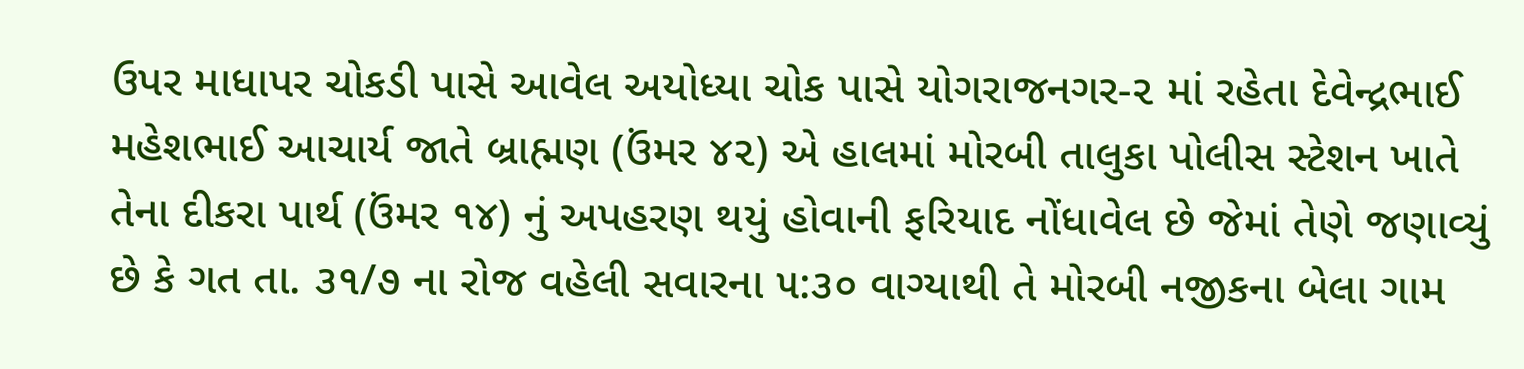ઉપર માધાપર ચોકડી પાસે આવેલ અયોધ્યા ચોક પાસે યોગરાજનગર-૨ માં રહેતા દેવેન્દ્રભાઈ મહેશભાઈ આચાર્ય જાતે બ્રાહ્મણ (ઉંમર ૪૨) એ હાલમાં મોરબી તાલુકા પોલીસ સ્ટેશન ખાતે તેના દીકરા પાર્થ (ઉંમર ૧૪) નું અપહરણ થયું હોવાની ફરિયાદ નોંધાવેલ છે જેમાં તેણે જણાવ્યું છે કે ગત તા. ૩૧/૭ ના રોજ વહેલી સવારના ૫:૩૦ વાગ્યાથી તે મોરબી નજીકના બેલા ગામ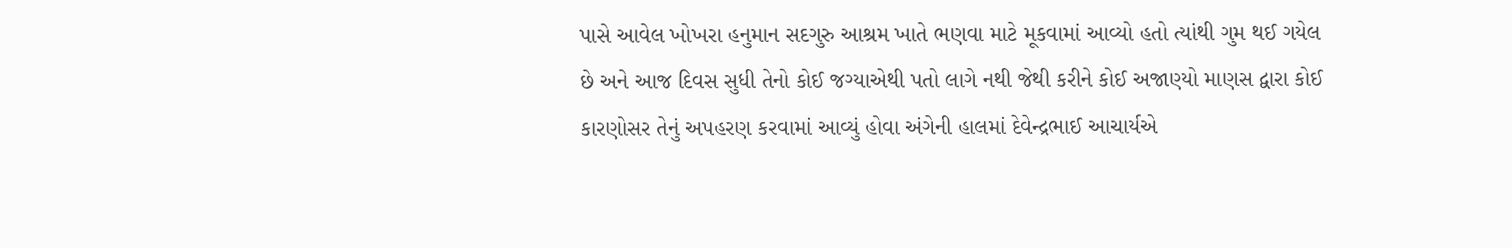પાસે આવેલ ખોખરા હનુમાન સદગુરુ આશ્રમ ખાતે ભણવા માટે મૂકવામાં આવ્યો હતો ત્યાંથી ગુમ થઈ ગયેલ છે અને આજ દિવસ સુધી તેનો કોઈ જગ્યાએથી પતો લાગે નથી જેથી કરીને કોઈ અજાણ્યો માણસ દ્વારા કોઈ કારણોસર તેનું અપહરણ કરવામાં આવ્યું હોવા અંગેની હાલમાં દેવેન્દ્રભાઈ આચાર્યએ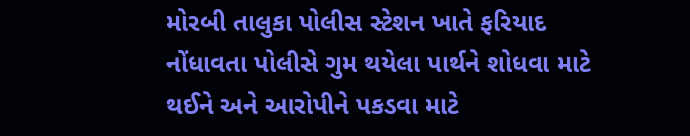મોરબી તાલુકા પોલીસ સ્ટેશન ખાતે ફરિયાદ નોંધાવતા પોલીસે ગુમ થયેલા પાર્થને શોધવા માટે થઈને અને આરોપીને પકડવા માટે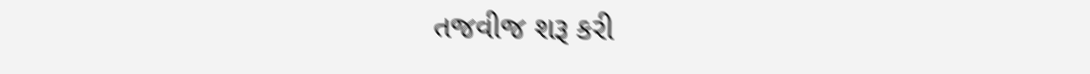તજવીજ શરૂ કરી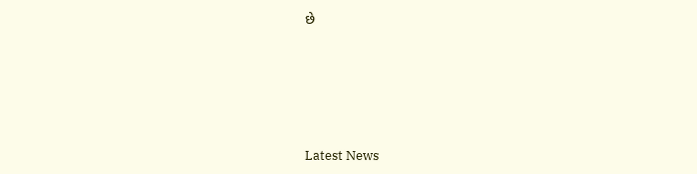છે






Latest News